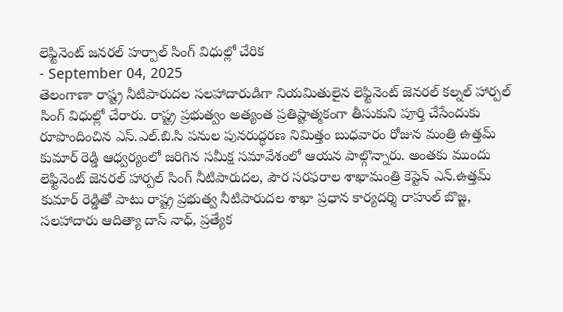లెఫ్టినెంట్ జనరల్ హర్పాల్ సింగ్ విధుల్లో చేరిక
- September 04, 2025
తెలంగాణా రాష్ట్ర నీటిపారుదల సలహాదారుడిగా నియమితులైన లెఫ్టినెంట్ జెనరల్ కల్నల్ హార్పల్ సింగ్ విధుల్లో చేరారు. రాష్ట్ర ప్రభుత్వం అత్యంత ప్రతిష్టాత్మకంగా తీసుకుని పూర్తి చేసేందుకు రూపొందించిన ఎస్.ఎల్.బి.సి పనుల పునరుద్ధరణ నిమిత్తం బుధవారం రోజున మంత్రి ఉత్తమ్ కుమార్ రెడ్డి ఆధ్వర్యంలో జరిగిన సమీక్ష సమావేశంలో ఆయన పాల్గొన్నారు. అంతకు ముందు లెఫ్టినెంట్ జెనరల్ హార్పల్ సింగ్ నీటిపారుదల, పౌర సరఫరాల శాఖామంత్రి కెప్టెన్ ఎన్.ఉత్తమ్ కుమార్ రెడ్డితో పాటు రాష్ట్ర ప్రభుత్వ నీటిపారుదల శాఖా ప్రధాన కార్యదర్శి రాహుల్ బొజ్జ, సలహాదారు ఆదిత్యా దాస్ నాధ్, ప్రత్యేక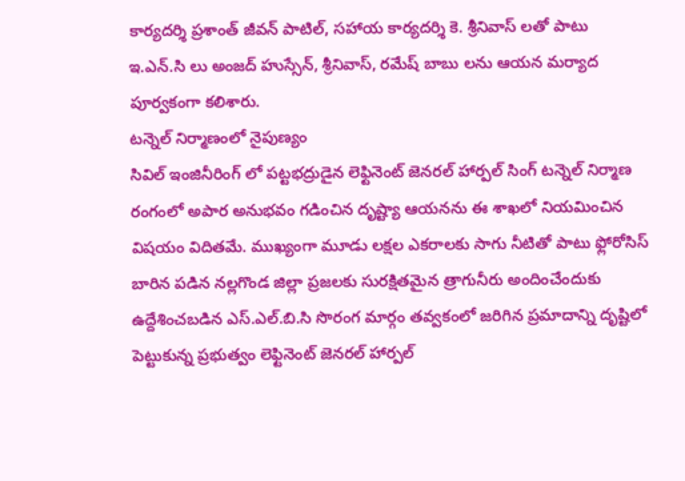కార్యదర్శి ప్రశాంత్ జీవన్ పాటిల్, సహాయ కార్యదర్శి కె. శ్రీనివాస్ లతో పాటు ఇ.ఎన్.సి లు అంజద్ హుస్సేన్, శ్రీనివాస్, రమేష్ బాబు లను ఆయన మర్యాద పూర్వకంగా కలిశారు.
టన్నెల్ నిర్మాణంలో నైపుణ్యం
సివిల్ ఇంజినీరింగ్ లో పట్టభద్రుడైన లెఫ్టినెంట్ జెనరల్ హార్పల్ సింగ్ టన్నెల్ నిర్మాణ రంగంలో అపార అనుభవం గడించిన దృష్ట్యా ఆయనను ఈ శాఖలో నియమించిన విషయం విదితమే. ముఖ్యంగా మూడు లక్షల ఎకరాలకు సాగు నీటితో పాటు ఫ్లోరోసిస్ బారిన పడిన నల్లగొండ జిల్లా ప్రజలకు సురక్షితమైన త్రాగునీరు అందించేందుకు ఉద్దేశించబడిన ఎస్.ఎల్.బి.సి సొరంగ మార్గం తవ్వకంలో జరిగిన ప్రమాదాన్ని దృష్టిలో పెట్టుకున్న ప్రభుత్వం లెఫ్టినెంట్ జెనరల్ హార్పల్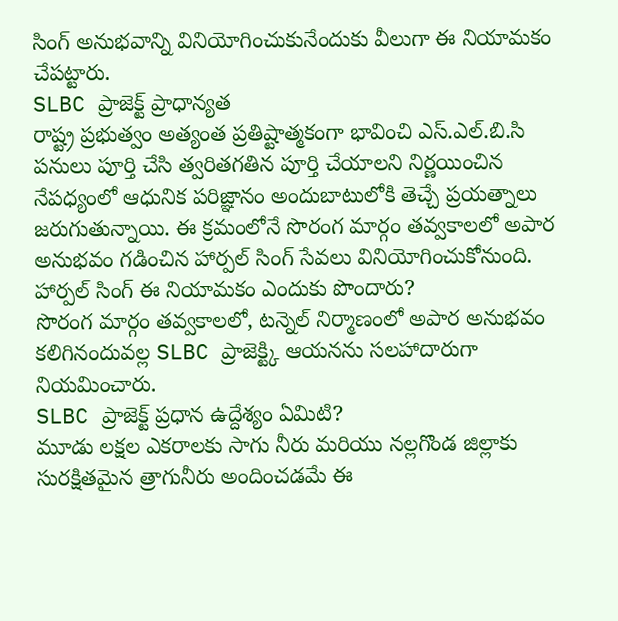సింగ్ అనుభవాన్ని వినియోగించుకునేందుకు వీలుగా ఈ నియామకం చేపట్టారు.
SLBC ప్రాజెక్ట్ ప్రాధాన్యత
రాష్ట్ర ప్రభుత్వం అత్యంత ప్రతిష్టాత్మకంగా భావించి ఎస్.ఎల్.బి.సి పనులు పూర్తి చేసి త్వరితగతిన పూర్తి చేయాలని నిర్ణయించిన నేపధ్యంలో ఆధునిక పరిజ్ఞానం అందుబాటులోకి తెచ్చే ప్రయత్నాలు జరుగుతున్నాయి. ఈ క్రమంలోనే సొరంగ మార్గం తవ్వకాలలో అపార అనుభవం గడించిన హార్పల్ సింగ్ సేవలు వినియోగించుకోనుంది.
హార్పల్ సింగ్ ఈ నియామకం ఎందుకు పొందారు?
సొరంగ మార్గం తవ్వకాలలో, టన్నెల్ నిర్మాణంలో అపార అనుభవం కలిగినందువల్ల SLBC ప్రాజెక్ట్కి ఆయనను సలహాదారుగా నియమించారు.
SLBC ప్రాజెక్ట్ ప్రధాన ఉద్దేశ్యం ఏమిటి?
మూడు లక్షల ఎకరాలకు సాగు నీరు మరియు నల్లగొండ జిల్లాకు సురక్షితమైన త్రాగునీరు అందించడమే ఈ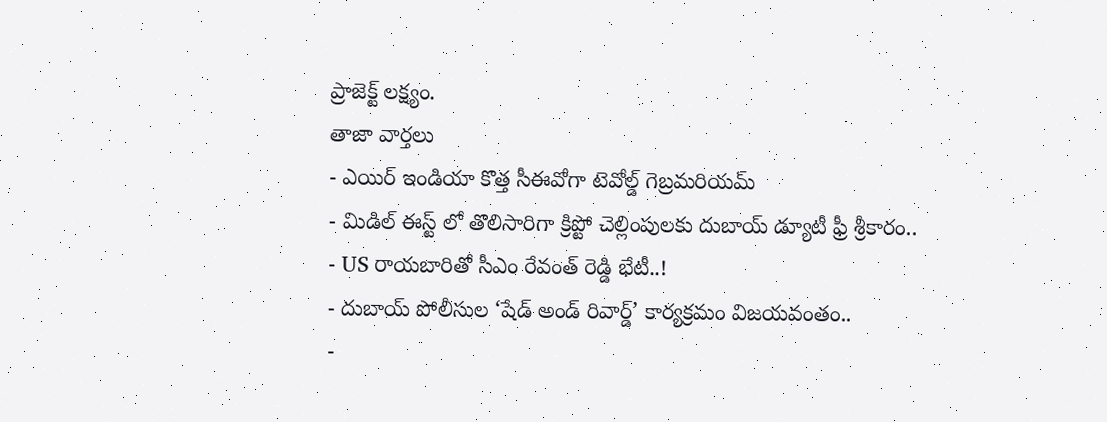ప్రాజెక్ట్ లక్ష్యం.
తాజా వార్తలు
- ఎయిర్ ఇండియా కొత్త సీఈవోగా టెవోల్డ్ గెబ్రమరియమ్
- మిడిల్ ఈస్ట్ లో తొలిసారిగా క్రిప్టో చెల్లింపులకు దుబాయ్ డ్యూటీ ఫ్రీ శ్రీకారం..
- US రాయబారితో సీఎం రేవంత్ రెడ్డి భేటీ..!
- దుబాయ్ పోలీసుల ‘షేడ్ అండ్ రివార్డ్’ కార్యక్రమం విజయవంతం..
-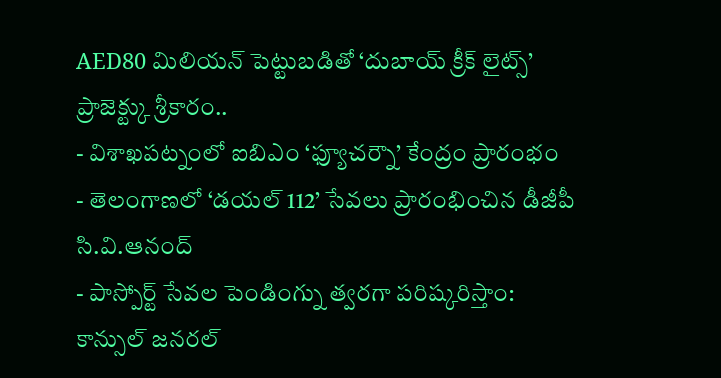AED80 మిలియన్ పెట్టుబడితో ‘దుబాయ్ క్రీక్ లైట్స్’ ప్రాజెక్ట్కు శ్రీకారం..
- విశాఖపట్నంలో ఐబిఎం ‘ఫ్యూచర్నౌ’ కేంద్రం ప్రారంభం
- తెలంగాణలో ‘డయల్ 112’ సేవలు ప్రారంభించిన డీజీపీ సి.వి.ఆనంద్
- పాస్పోర్ట్ సేవల పెండింగ్ను త్వరగా పరిష్కరిస్తాం: కాన్సుల్ జనరల్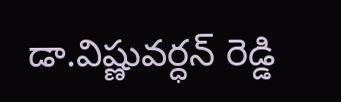డా.విష్ణువర్ధన్ రెడ్డి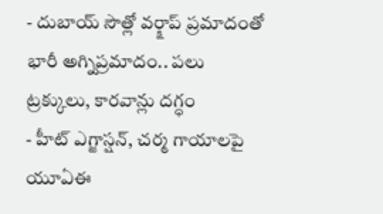- దుబాయ్ సౌత్లో వర్క్షాప్ ప్రమాదంతో భారీ అగ్నిప్రమాదం.. పలు ట్రక్కులు, కారవాన్లు దగ్ధం
- హీట్ ఎగ్జాస్షన్, చర్మ గాయాలపై యూఏఈ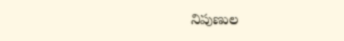నిపుణుల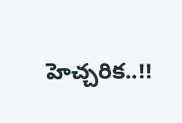హెచ్చరిక..!!